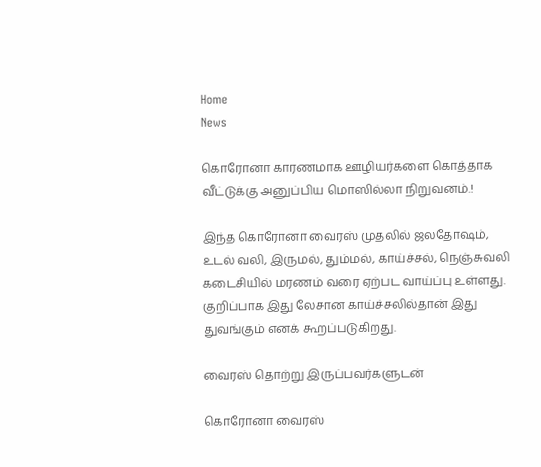Home
News

கொரோனா காரணமாக ஊழியர்களை கொத்தாக வீட்டுக்கு அனுப்பிய மொஸில்லா நிறுவனம்.!

இந்த கொரோனா வைரஸ் முதலில் ஜலதோஷம், உடல் வலி, இருமல், தும்மல், காய்ச்சல், நெஞ்சுவலி கடைசியில் மரணம் வரை ஏற்பட வாய்ப்பு உள்ளது. குறிப்பாக இது லேசான காய்ச்சலில்தான் இது துவங்கும் எனக் கூறப்படுகிறது.

வைரஸ் தொற்று இருப்பவர்களுடன்

கொரோனா வைரஸ்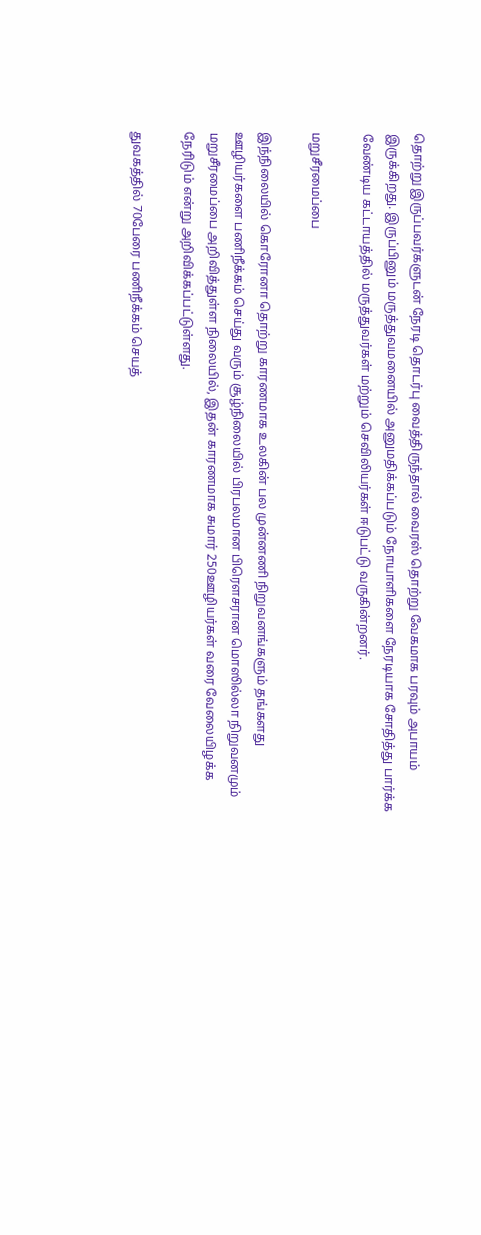தொற்று இருப்பவர்களுடன் நேரடி தொடர்பு வைத்திருந்தால் வைரஸ் தொற்று வேகமாக பரவும் அபாயம் இருக்கிறது. இருப்பினும் மருத்துவமனையில் அனுமதிக்கப்படும் நோயாளிகளை நேரடியாக சோதித்து பார்க்க வேண்டிய கட்டாயத்தில் மருத்துவர்கள் மற்றும் செவிலியர்கள் ஈடுபட்டு வருகின்றனர்.

மறுசீரமைப்பை

இந்நிலையில் கொரோனா தொற்று காரணமாக உலகின் பல முன்னணி நிறுவனங்களும் தங்களது ஊழியர்களை பணிநீக்கம் செய்து வரும் சூழ்நிலையில் பிரபலமான பிரௌசரான மொஸில்லா நிறுவனமும் மறுசீரமைப்பை அறிவித்துள்ள நிலையில், இதன் காரணமாக சுமார் 250ஊழியர்கள் வரை வேலையிழக்க நேரிடும் என்று அறிவிக்கப்பட்டுள்ளது.

துவகத்தில் 70பேரை பணிநீக்கம் செயத்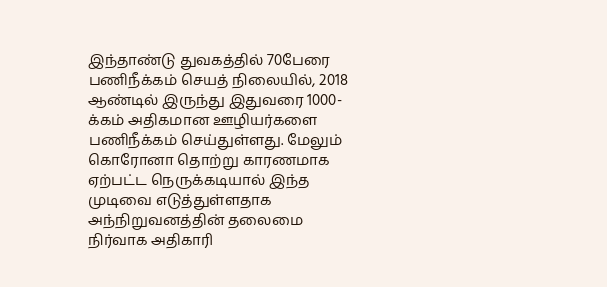இந்தாண்டு துவகத்தில் 70பேரை பணிநீக்கம் செயத் நிலையில், 2018 ஆண்டில் இருந்து இதுவரை 1000-க்கம் அதிகமான ஊழியர்களை பணிநீக்கம் செய்துள்ளது. மேலும் கொரோனா தொற்று காரணமாக ஏற்பட்ட நெருக்கடியால் இந்த முடிவை எடுத்துள்ளதாக அந்நிறுவனத்தின் தலைமை நிர்வாக அதிகாரி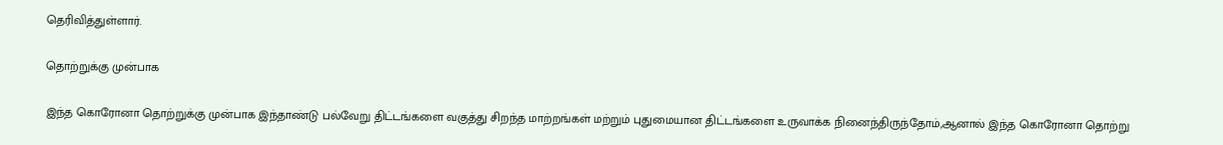தெரிவித்துள்ளார்.

தொற்றுக்கு முன்பாக

இந்த கொரோனா தொற்றுக்கு முன்பாக இந்தாண்டு பல்வேறு திட்டங்களை வகுத்து சிறந்த மாற்றங்கள் மற்றும் புதுமையான திட்டங்களை உருவாக்க நினைந்திருந்தோம்,ஆனால் இந்த கொரோனா தொற்று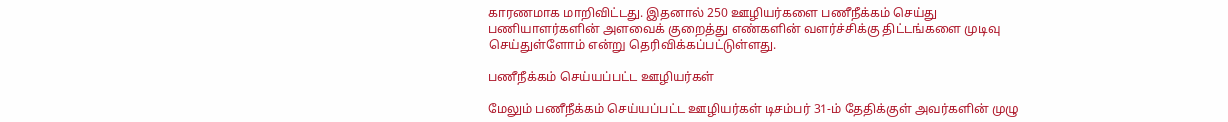காரணமாக மாறிவிட்டது. இதனால் 250 ஊழியர்களை பணீநீக்கம் செய்து பணியாளர்களின் அளவைக் குறைத்து எண்களின் வளர்ச்சிக்கு திட்டங்களை முடிவு செய்துள்ளோம் என்று தெரிவிக்கப்பட்டுள்ளது.

பணீநீக்கம் செய்யப்பட்ட ஊழியர்கள்

மேலும் பணீநீக்கம் செய்யப்பட்ட ஊழியர்கள் டிசம்பர் 31-ம் தேதிக்குள் அவர்களின் முழு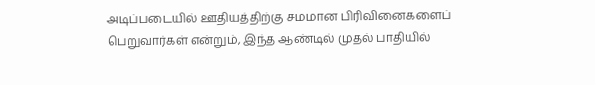அடிப்படையில் ஊதியத்திற்கு சமமான பிரிவினைகளைப் பெறுவார்கள் என்றும், இந்த ஆண்டில் முதல் பாதியில்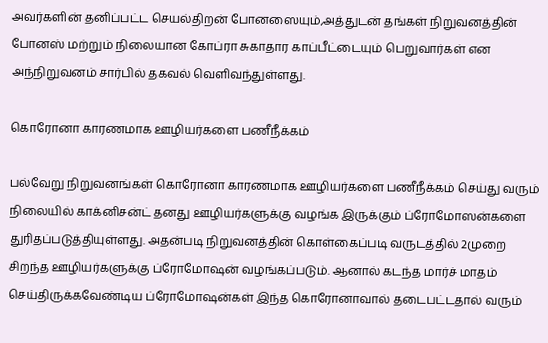அவர்களின் தனிப்பட்ட செயல்திறன் போனஸையும்,அத்துடன் தங்கள் நிறுவனத்தின் போனஸ் மற்றும் நிலையான கோப்ரா சுகாதார காப்பீட்டையும் பெறுவார்கள் என அந்நிறுவனம் சார்பில் தகவல் வெளிவந்துள்ளது.

கொரோனா காரணமாக ஊழியர்களை பணீநீக்கம்

பல்வேறு நிறுவனங்கள் கொரோனா காரணமாக ஊழியர்களை பணீநீக்கம் செய்து வரும் நிலையில் காக்னிசன்ட் தனது ஊழியர்களுக்கு வழங்க இருக்கும் ப்ரோமோஸன்களை துரிதப்படுத்தியுள்ளது. அதன்படி நிறுவனத்தின் கொள்கைப்படி வருடத்தில் 2முறை சிறந்த ஊழியர்களுக்கு ப்ரோமோஷன் வழங்கப்படும். ஆனால் கடந்த மார்ச் மாதம் செய்திருக்கவேண்டிய ப்ரோமோஷன்கள் இந்த கொரோனாவால் தடைபட்டதால் வரும்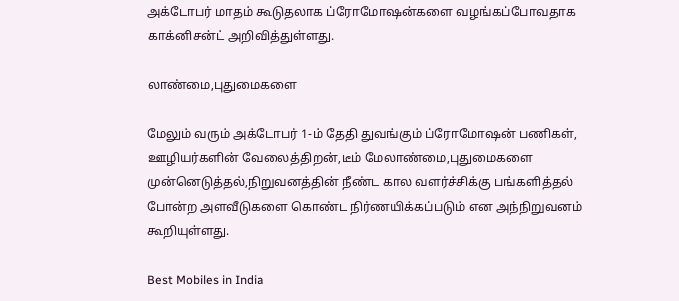அக்டோபர் மாதம் கூடுதலாக ப்ரோமோஷன்களை வழங்கப்போவதாக காக்னிசன்ட் அறிவித்துள்ளது.

லாண்மை,புதுமைகளை

மேலும் வரும் அக்டோபர் 1-ம் தேதி துவங்கும் ப்ரோமோஷன் பணிகள், ஊழியர்களின் வேலைத்திறன்,டீம் மேலாண்மை,புதுமைகளை முன்னெடுத்தல்,நிறுவனத்தின் நீண்ட கால வளர்ச்சிக்கு பங்களித்தல் போன்ற அளவீடுகளை கொண்ட நிர்ணயிக்கப்படும் என அந்நிறுவனம் கூறியுள்ளது.

Best Mobiles in India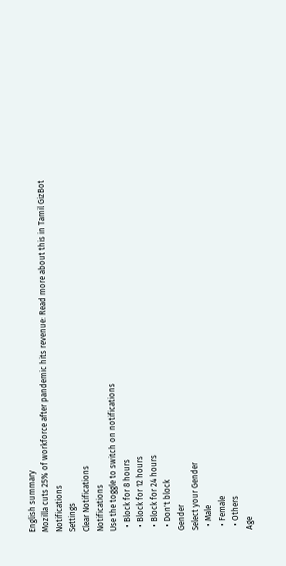English summary
Mozilla cuts 25% of workforce after pandemic hits revenue: Read more about this in Tamil GizBot
Notifications
Settings
Clear Notifications
Notifications
Use the toggle to switch on notifications
  • Block for 8 hours
  • Block for 12 hours
  • Block for 24 hours
  • Don't block
Gender
Select your Gender
  • Male
  • Female
  • Others
Age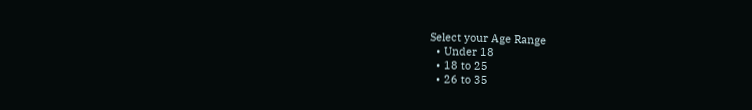Select your Age Range
  • Under 18
  • 18 to 25
  • 26 to 35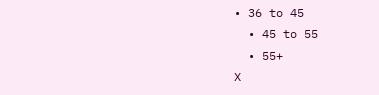• 36 to 45
  • 45 to 55
  • 55+
X